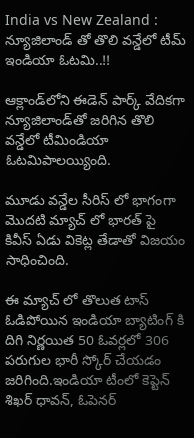India vs New Zealand : న్యూజిలాండ్ తో తొలి వన్డేలో టీమ్ ఇండియా ఓటమి..!!

ఆక్లాండ్‌లోని ఈడెన్‌ పార్క్‌ వేదికగా న్యూజిలాండ్‌తో జరిగిన తొలి వన్డేలో టీమిండియా ఓటమిపాలయ్యింది.

మూడు వన్డేల సీరిస్ లో భాగంగా మొదటి మ్యాచ్ లో భారత్ పై కివీస్ ఏడు వికెట్ల తేడాతో విజయం సాధించింది.

ఈ మ్యాచ్ లో తొలుత టాస్ ఓడిపోయిన ఇండియా బ్యాటింగ్ కి దిగి నిర్ణయిత 50 ఓవర్లలో 306 పరుగుల భారీ స్కోర్ చేయడం జరిగింది.ఇండియా టీంలో కెప్టెన్‌ శిఖర్‌ ధావన్‌, ఓపెనర్‌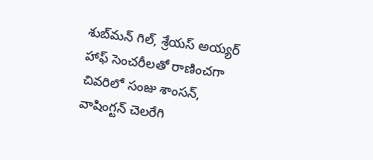శుబ్‌మన్‌ గిల్‌, శ్రేయస్‌ అయ్యర్‌ హాఫ్‌ సెంచరీలతో రాణించగా చివరిలో సంజు శాంసన్‌, వాషింగ్టన్ చెలరేగి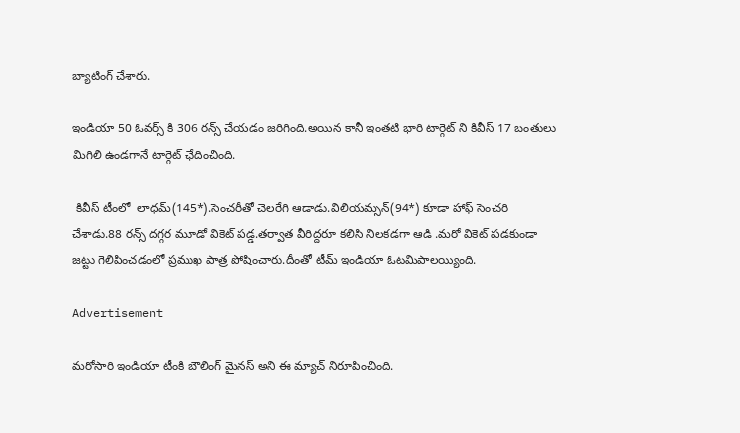బ్యాటింగ్ చేశారు.

ఇండియా 50 ఓవర్స్ కి 306 రన్స్ చేయడం జరిగింది.అయిన కానీ ఇంతటి భారి టార్గెట్ ని కివీస్ 17 బంతులు మిగిలి ఉండగానే టార్గెట్ ఛేదించింది.

 కివీస్ టీంలో  లాధమ్(145*).సెంచరీతో చెలరేగి ఆడాడు.విలియమ్సన్(94*) కూడా హాఫ్ సెంచరి చేశాడు.88 రన్స్ దగ్గర మూడో వికెట్ పడ్డ.తర్వాత వీరిద్దరూ కలిసి నిలకడగా ఆడి .మరో వికెట్ పడకుండా జట్టు గెలిపించడంలో ప్రముఖ పాత్ర పోషించారు.దీంతో టీమ్ ఇండియా ఓటమిపాలయ్యింది.

Advertisement

మరోసారి ఇండియా టీంకి బౌలింగ్ మైనస్ అని ఈ మ్యాచ్ నిరూపించింది.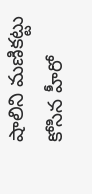షాలిని మణికట్టు కోసిన హీరో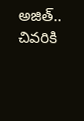అజిత్.. చివరికి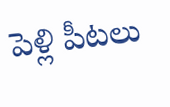పెళ్లి పీటలు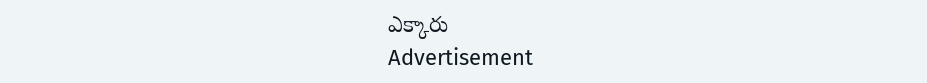ఎక్కారు
Advertisement